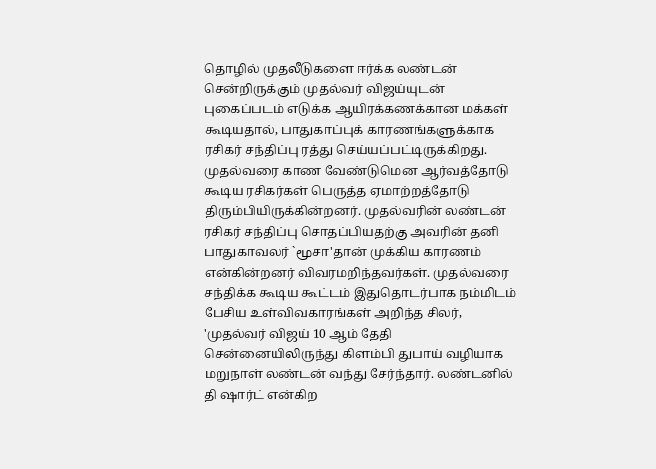தொழில் முதலீடுகளை ஈர்க்க லண்டன் சென்றிருக்கும் முதல்வர் விஜய்யுடன் புகைப்படம் எடுக்க ஆயிரக்கணக்கான மக்கள் கூடியதால், பாதுகாப்புக் காரணங்களுக்காக ரசிகர் சந்திப்பு ரத்து செய்யப்பட்டிருக்கிறது. முதல்வரை காண வேண்டுமென ஆர்வத்தோடு கூடிய ரசிகர்கள் பெருத்த ஏமாற்றத்தோடு திரும்பியிருக்கின்றனர். முதல்வரின் லண்டன் ரசிகர் சந்திப்பு சொதப்பியதற்கு அவரின் தனி பாதுகாவலர் `மூசா'தான் முக்கிய காரணம் என்கின்றனர் விவரமறிந்தவர்கள். முதல்வரை சந்திக்க கூடிய கூட்டம் இதுதொடர்பாக நம்மிடம் பேசிய உள்விவகாரங்கள் அறிந்த சிலர், 'முதல்வர் விஜய் 10 ஆம் தேதி சென்னையிலிருந்து கிளம்பி துபாய் வழியாக மறுநாள் லண்டன் வந்து சேர்ந்தார். லண்டனில் தி ஷார்ட் என்கிற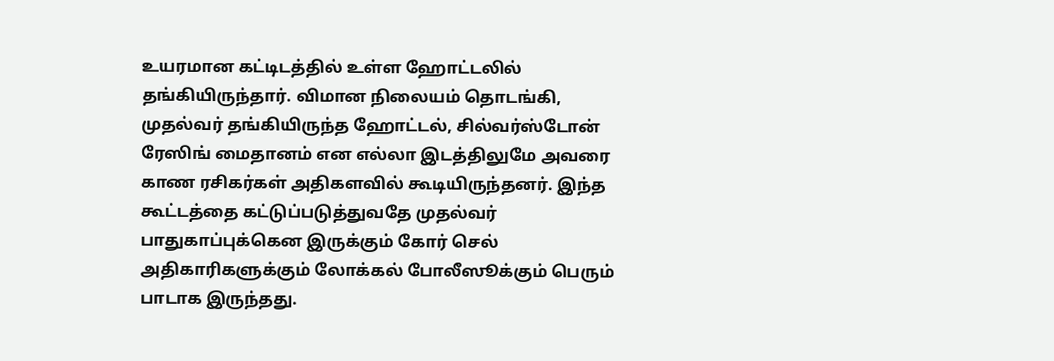உயரமான கட்டிடத்தில் உள்ள ஹோட்டலில் தங்கியிருந்தார். விமான நிலையம் தொடங்கி, முதல்வர் தங்கியிருந்த ஹோட்டல், சில்வர்ஸ்டோன் ரேஸிங் மைதானம் என எல்லா இடத்திலுமே அவரை காண ரசிகர்கள் அதிகளவில் கூடியிருந்தனர். இந்த கூட்டத்தை கட்டுப்படுத்துவதே முதல்வர் பாதுகாப்புக்கென இருக்கும் கோர் செல் அதிகாரிகளுக்கும் லோக்கல் போலீஸூக்கும் பெரும் பாடாக இருந்தது.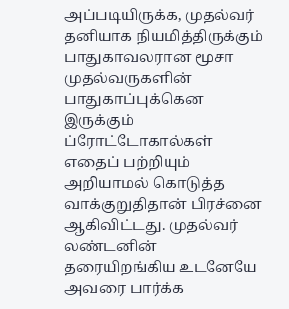அப்படியிருக்க, முதல்வர் தனியாக நியமித்திருக்கும் பாதுகாவலரான மூசா முதல்வருகளின் பாதுகாப்புக்கென இருக்கும் ப்ரோட்டோகால்கள் எதைப் பற்றியும் அறியாமல் கொடுத்த வாக்குறுதிதான் பிரச்னை ஆகிவிட்டது. முதல்வர் லண்டனின் தரையிறங்கிய உடனேயே அவரை பார்க்க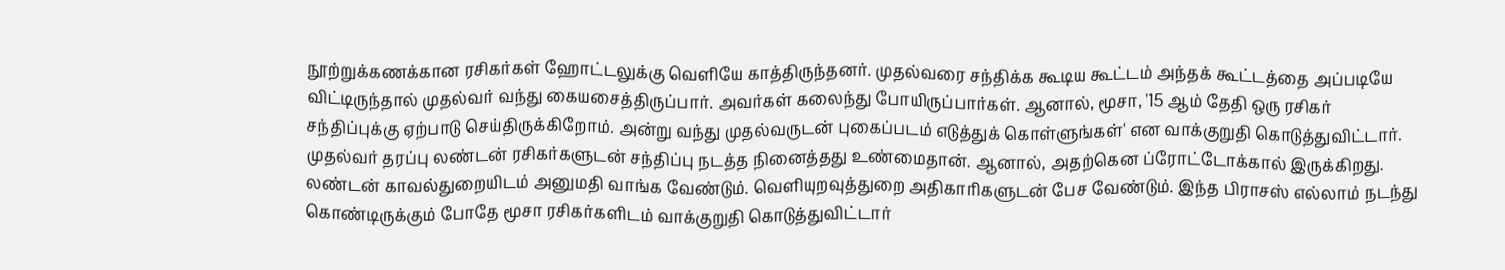நூற்றுக்கணக்கான ரசிகர்கள் ஹோட்டலுக்கு வெளியே காத்திருந்தனர். முதல்வரை சந்திக்க கூடிய கூட்டம் அந்தக் கூட்டத்தை அப்படியே விட்டிருந்தால் முதல்வர் வந்து கையசைத்திருப்பார். அவர்கள் கலைந்து போயிருப்பார்கள். ஆனால், மூசா, '15 ஆம் தேதி ஒரு ரசிகர் சந்திப்புக்கு ஏற்பாடு செய்திருக்கிறோம். அன்று வந்து முதல்வருடன் புகைப்படம் எடுத்துக் கொள்ளுங்கள்' என வாக்குறுதி கொடுத்துவிட்டார். முதல்வர் தரப்பு லண்டன் ரசிகர்களுடன் சந்திப்பு நடத்த நினைத்தது உண்மைதான். ஆனால், அதற்கென ப்ரோட்டோக்கால் இருக்கிறது. லண்டன் காவல்துறையிடம் அனுமதி வாங்க வேண்டும். வெளியுறவுத்துறை அதிகாரிகளுடன் பேச வேண்டும். இந்த பிராசஸ் எல்லாம் நடந்து கொண்டிருக்கும் போதே மூசா ரசிகர்களிடம் வாக்குறுதி கொடுத்துவிட்டார்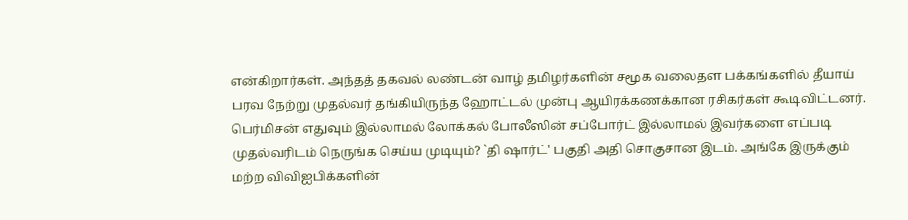என்கிறார்கள். அந்தத் தகவல் லண்டன் வாழ் தமிழர்களின் சமூக வலைதள பக்கங்களில் தீயாய் பரவ நேற்று முதல்வர் தங்கியிருந்த ஹோட்டல் முன்பு ஆயிரக்கணக்கான ரசிகர்கள் கூடிவிட்டனர். பெர்மிசன் எதுவும் இல்லாமல் லோக்கல் போலீஸின் சப்போர்ட் இல்லாமல் இவர்களை எப்படி முதல்வரிடம் நெருங்க செய்ய முடியும்? `தி ஷார்ட்' பகுதி அதி சொகுசான இடம். அங்கே இருக்கும் மற்ற விவிஐபிக்களின்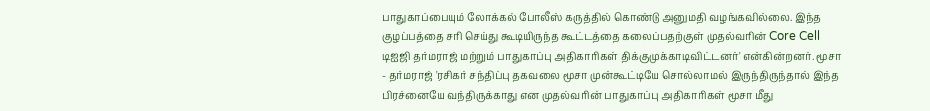பாதுகாப்பையும் லோக்கல் போலீஸ் கருத்தில் கொண்டு அனுமதி வழங்கவில்லை. இந்த குழப்பத்தை சரி செய்து கூடியிருந்த கூட்டத்தை கலைப்பதற்குள் முதல்வரின் Core Cell டிஐஜி தர்மராஜ் மற்றும் பாதுகாப்பு அதிகாரிகள் திக்குமுக்காடிவிட்டனர்' என்கின்றனர். மூசா - தர்மராஜ் 'ரசிகர் சந்திப்பு தகவலை மூசா முன்கூட்டியே சொல்லாமல் இருந்திருந்தால் இந்த பிரச்னையே வந்திருக்காது என முதல்வரின் பாதுகாப்பு அதிகாரிகள் மூசா மீது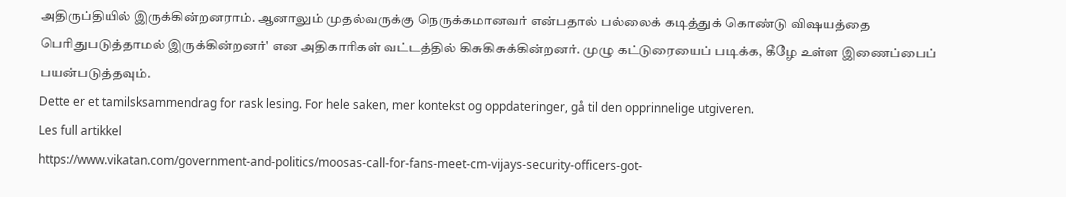அதிருப்தியில் இருக்கின்றனராம். ஆனாலும் முதல்வருக்கு நெருக்கமானவர் என்பதால் பல்லைக் கடித்துக் கொண்டு விஷயத்தை பெரிதுபடுத்தாமல் இருக்கின்றனர்' என அதிகாரிகள் வட்டத்தில் கிசுகிசுக்கின்றனர். முழு கட்டுரையைப் படிக்க, கீழே உள்ள இணைப்பைப் பயன்படுத்தவும்.
Dette er et tamilsksammendrag for rask lesing. For hele saken, mer kontekst og oppdateringer, gå til den opprinnelige utgiveren.
Les full artikkel
https://www.vikatan.com/government-and-politics/moosas-call-for-fans-meet-cm-vijays-security-officers-got-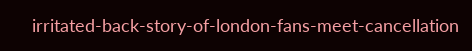irritated-back-story-of-london-fans-meet-cancellation